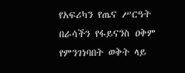የአፍሪካን የጤና ሥርዓት በራሳችን የፋይናንስ ዐቅም የምንገነባበት ወቅት ላይ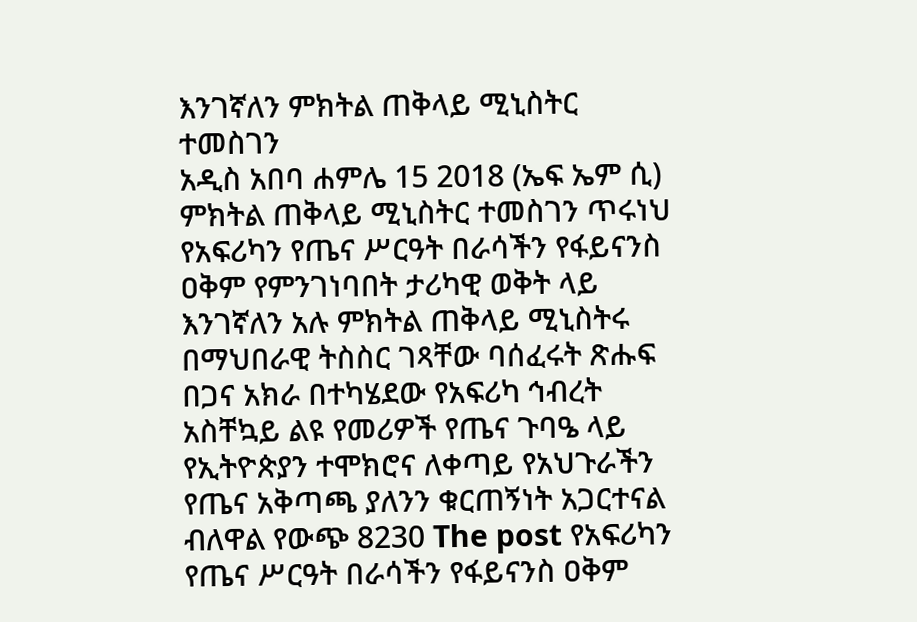እንገኛለን ምክትል ጠቅላይ ሚኒስትር ተመስገን
አዲስ አበባ ሐምሌ 15 2018 (ኤፍ ኤም ሲ) ምክትል ጠቅላይ ሚኒስትር ተመስገን ጥሩነህ የአፍሪካን የጤና ሥርዓት በራሳችን የፋይናንስ ዐቅም የምንገነባበት ታሪካዊ ወቅት ላይ እንገኛለን አሉ ምክትል ጠቅላይ ሚኒስትሩ በማህበራዊ ትስስር ገጻቸው ባሰፈሩት ጽሑፍ በጋና አክራ በተካሄደው የአፍሪካ ኅብረት አስቸኳይ ልዩ የመሪዎች የጤና ጉባዔ ላይ የኢትዮጵያን ተሞክሮና ለቀጣይ የአህጉራችን የጤና አቅጣጫ ያለንን ቁርጠኝነት አጋርተናል ብለዋል የውጭ 8230 The post የአፍሪካን የጤና ሥርዓት በራሳችን የፋይናንስ ዐቅም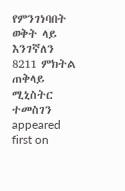የምንገነባበት ወቅት ላይ እንገኛለን 8211 ምክትል ጠቅላይ ሚኒስትር ተመስገን appeared first on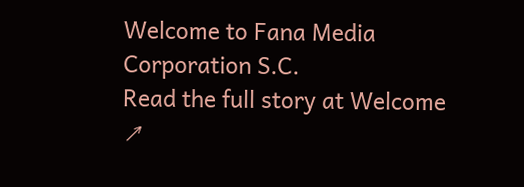Welcome to Fana Media Corporation S.C.
Read the full story at Welcome ↗